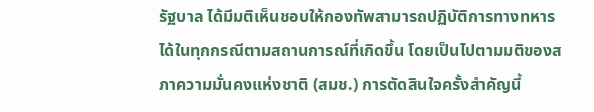รัฐบาล ได้มีมติเห็นชอบให้กองทัพสามารถปฏิบัติการทางทหารได้ในทุกกรณีตามสถานการณ์ที่เกิดขึ้น โดยเป็นไปตามมติของสภาความมั่นคงแห่งชาติ (สมช.) การตัดสินใจครั้งสำคัญนี้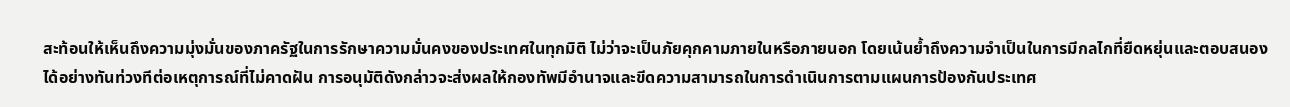สะท้อนให้เห็นถึงความมุ่งมั่นของภาครัฐในการรักษาความมั่นคงของประเทศในทุกมิติ ไม่ว่าจะเป็นภัยคุกคามภายในหรือภายนอก โดยเน้นย้ำถึงความจำเป็นในการมีกลไกที่ยืดหยุ่นและตอบสนองได้อย่างทันท่วงทีต่อเหตุการณ์ที่ไม่คาดฝัน การอนุมัติดังกล่าวจะส่งผลให้กองทัพมีอำนาจและขีดความสามารถในการดำเนินการตามแผนการป้องกันประเทศ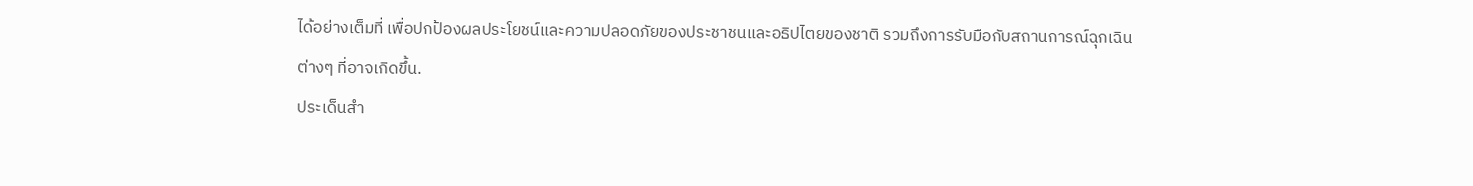ได้อย่างเต็มที่ เพื่อปกป้องผลประโยชน์และความปลอดภัยของประชาชนและอธิปไตยของชาติ รวมถึงการรับมือกับสถานการณ์ฉุกเฉินต่างๆ ที่อาจเกิดขึ้น.
ประเด็นสำ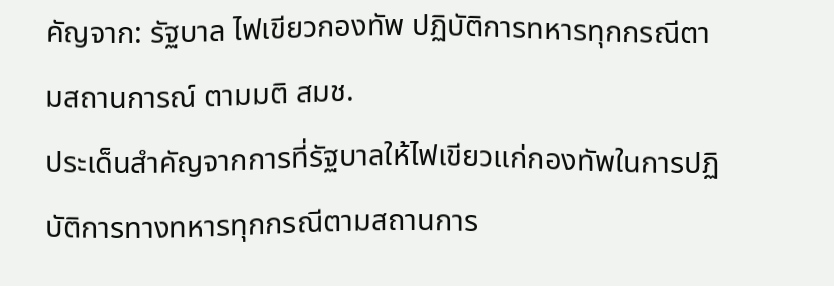คัญจาก: รัฐบาล ไฟเขียวกองทัพ ปฏิบัติการทหารทุกกรณีตามสถานการณ์ ตามมติ สมช.
ประเด็นสำคัญจากการที่รัฐบาลให้ไฟเขียวแก่กองทัพในการปฏิบัติการทางทหารทุกกรณีตามสถานการ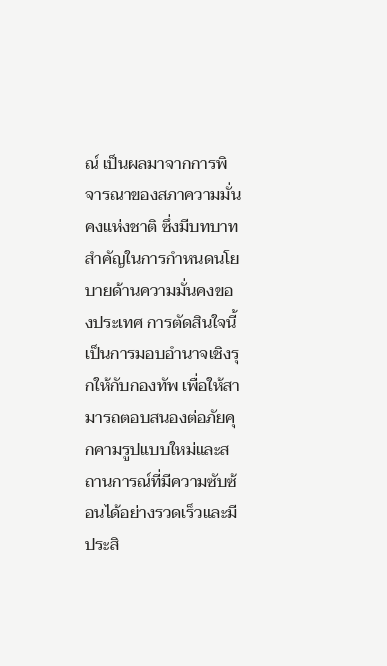ณ์ เป็นผลมาจากการพิจารณาของสภาความมั่นคงแห่งชาติ ซึ่งมีบทบาทสำคัญในการกำหนดนโยบายด้านความมั่นคงของประเทศ การตัดสินใจนี้เป็นการมอบอำนาจเชิงรุกให้กับกองทัพ เพื่อให้สามารถตอบสนองต่อภัยคุกคามรูปแบบใหม่และสถานการณ์ที่มีความซับซ้อนได้อย่างรวดเร็วและมีประสิ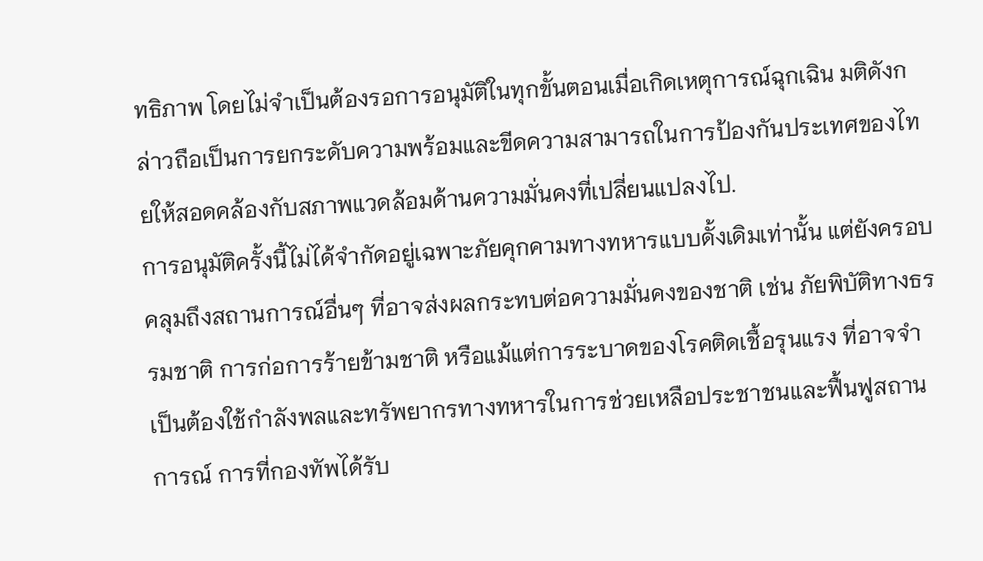ทธิภาพ โดยไม่จำเป็นต้องรอการอนุมัติในทุกขั้นตอนเมื่อเกิดเหตุการณ์ฉุกเฉิน มติดังกล่าวถือเป็นการยกระดับความพร้อมและขีดความสามารถในการป้องกันประเทศของไทยให้สอดคล้องกับสภาพแวดล้อมด้านความมั่นคงที่เปลี่ยนแปลงไป.
การอนุมัติครั้งนี้ไม่ได้จำกัดอยู่เฉพาะภัยคุกคามทางทหารแบบดั้งเดิมเท่านั้น แต่ยังครอบคลุมถึงสถานการณ์อื่นๆ ที่อาจส่งผลกระทบต่อความมั่นคงของชาติ เช่น ภัยพิบัติทางธรรมชาติ การก่อการร้ายข้ามชาติ หรือแม้แต่การระบาดของโรคติดเชื้อรุนแรง ที่อาจจำเป็นต้องใช้กำลังพลและทรัพยากรทางทหารในการช่วยเหลือประชาชนและฟื้นฟูสถานการณ์ การที่กองทัพได้รับ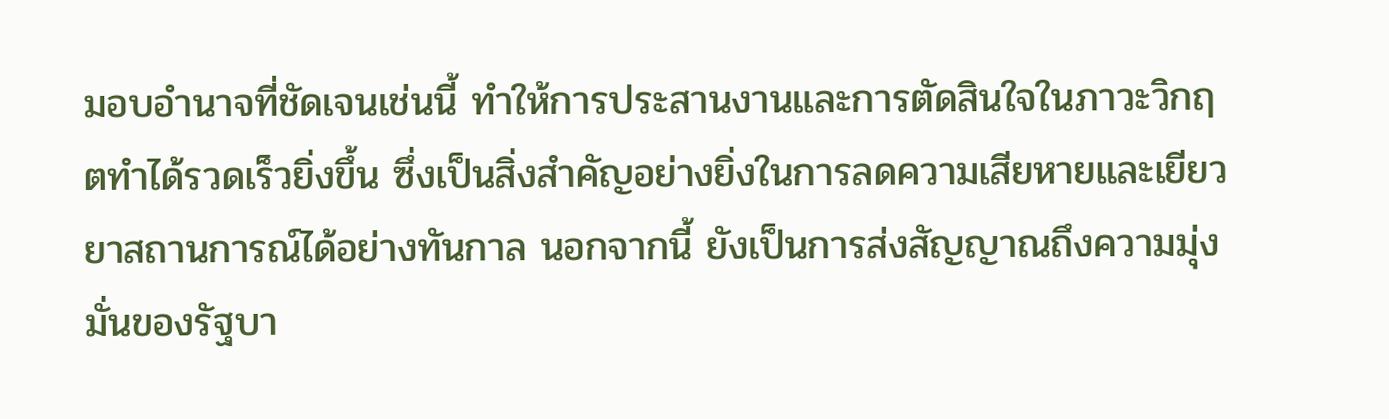มอบอำนาจที่ชัดเจนเช่นนี้ ทำให้การประสานงานและการตัดสินใจในภาวะวิกฤตทำได้รวดเร็วยิ่งขึ้น ซึ่งเป็นสิ่งสำคัญอย่างยิ่งในการลดความเสียหายและเยียวยาสถานการณ์ได้อย่างทันกาล นอกจากนี้ ยังเป็นการส่งสัญญาณถึงความมุ่งมั่นของรัฐบา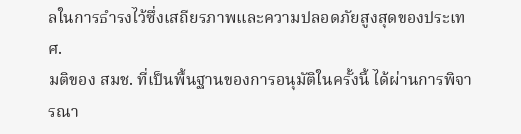ลในการธำรงไว้ซึ่งเสถียรภาพและความปลอดภัยสูงสุดของประเทศ.
มติของ สมช. ที่เป็นพื้นฐานของการอนุมัติในครั้งนี้ ได้ผ่านการพิจารณา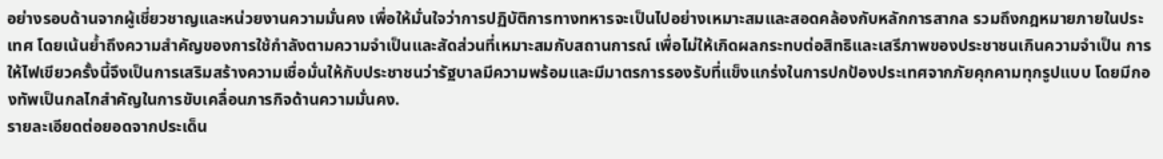อย่างรอบด้านจากผู้เชี่ยวชาญและหน่วยงานความมั่นคง เพื่อให้มั่นใจว่าการปฏิบัติการทางทหารจะเป็นไปอย่างเหมาะสมและสอดคล้องกับหลักการสากล รวมถึงกฎหมายภายในประเทศ โดยเน้นย้ำถึงความสำคัญของการใช้กำลังตามความจำเป็นและสัดส่วนที่เหมาะสมกับสถานการณ์ เพื่อไม่ให้เกิดผลกระทบต่อสิทธิและเสรีภาพของประชาชนเกินความจำเป็น การให้ไฟเขียวครั้งนี้จึงเป็นการเสริมสร้างความเชื่อมั่นให้กับประชาชนว่ารัฐบาลมีความพร้อมและมีมาตรการรองรับที่แข็งแกร่งในการปกป้องประเทศจากภัยคุกคามทุกรูปแบบ โดยมีกองทัพเป็นกลไกสำคัญในการขับเคลื่อนภารกิจด้านความมั่นคง.
รายละเอียดต่อยอดจากประเด็น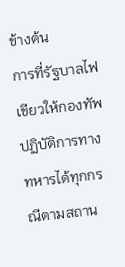ข้างต้น
การที่รัฐบาลไฟเขียวให้กองทัพปฏิบัติการทางทหารได้ทุกกรณีตามสถาน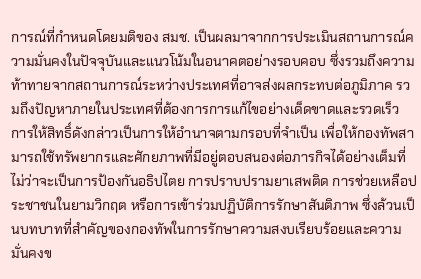การณ์ที่กำหนดโดยมติของ สมช. เป็นผลมาจากการประเมินสถานการณ์ความมั่นคงในปัจจุบันและแนวโน้มในอนาคตอย่างรอบคอบ ซึ่งรวมถึงความท้าทายจากสถานการณ์ระหว่างประเทศที่อาจส่งผลกระทบต่อภูมิภาค รวมถึงปัญหาภายในประเทศที่ต้องการการแก้ไขอย่างเด็ดขาดและรวดเร็ว การให้สิทธิ์ดังกล่าวเป็นการให้อำนาจตามกรอบที่จำเป็น เพื่อให้กองทัพสามารถใช้ทรัพยากรและศักยภาพที่มีอยู่ตอบสนองต่อภารกิจได้อย่างเต็มที่ ไม่ว่าจะเป็นการป้องกันอธิปไตย การปราบปรามยาเสพติด การช่วยเหลือประชาชนในยามวิกฤต หรือการเข้าร่วมปฏิบัติการรักษาสันติภาพ ซึ่งล้วนเป็นบทบาทที่สำคัญของกองทัพในการรักษาความสงบเรียบร้อยและความมั่นคงข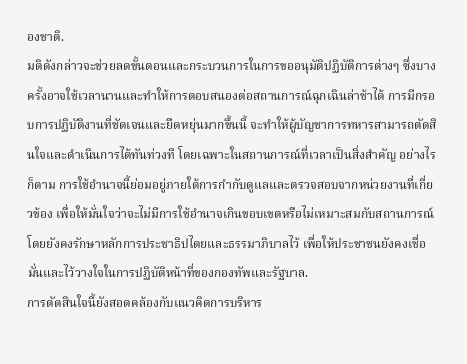องชาติ.
มติดังกล่าวจะช่วยลดขั้นตอนและกระบวนการในการขออนุมัติปฏิบัติการต่างๆ ซึ่งบางครั้งอาจใช้เวลานานและทำให้การตอบสนองต่อสถานการณ์ฉุกเฉินล่าช้าได้ การมีกรอบการปฏิบัติงานที่ชัดเจนและยืดหยุ่นมากขึ้นนี้ จะทำให้ผู้บัญชาการทหารสามารถตัดสินใจและดำเนินการได้ทันท่วงที โดยเฉพาะในสถานการณ์ที่เวลาเป็นสิ่งสำคัญ อย่างไรก็ตาม การใช้อำนาจนี้ย่อมอยู่ภายใต้การกำกับดูแลและตรวจสอบจากหน่วยงานที่เกี่ยวข้อง เพื่อให้มั่นใจว่าจะไม่มีการใช้อำนาจเกินขอบเขตหรือไม่เหมาะสมกับสถานการณ์ โดยยังคงรักษาหลักการประชาธิปไตยและธรรมาภิบาลไว้ เพื่อให้ประชาชนยังคงเชื่อมั่นและไว้วางใจในการปฏิบัติหน้าที่ของกองทัพและรัฐบาล.
การตัดสินใจนี้ยังสอดคล้องกับแนวคิดการบริหาร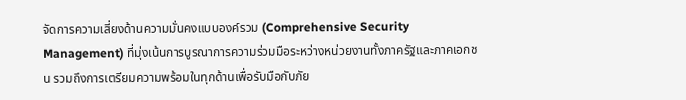จัดการความเสี่ยงด้านความมั่นคงแบบองค์รวม (Comprehensive Security Management) ที่มุ่งเน้นการบูรณาการความร่วมมือระหว่างหน่วยงานทั้งภาครัฐและภาคเอกชน รวมถึงการเตรียมความพร้อมในทุกด้านเพื่อรับมือกับภัย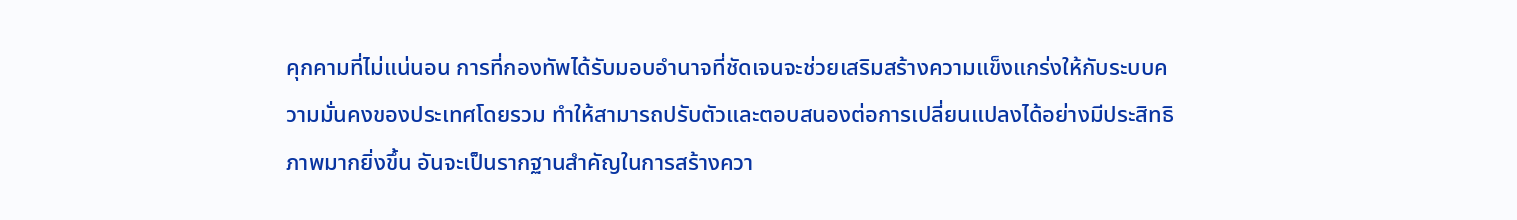คุกคามที่ไม่แน่นอน การที่กองทัพได้รับมอบอำนาจที่ชัดเจนจะช่วยเสริมสร้างความแข็งแกร่งให้กับระบบความมั่นคงของประเทศโดยรวม ทำให้สามารถปรับตัวและตอบสนองต่อการเปลี่ยนแปลงได้อย่างมีประสิทธิภาพมากยิ่งขึ้น อันจะเป็นรากฐานสำคัญในการสร้างควา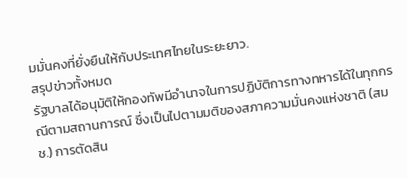มมั่นคงที่ยั่งยืนให้กับประเทศไทยในระยะยาว.
สรุปข่าวทั้งหมด
รัฐบาลได้อนุมัติให้กองทัพมีอำนาจในการปฏิบัติการทางทหารได้ในทุกกรณีตามสถานการณ์ ซึ่งเป็นไปตามมติของสภาความมั่นคงแห่งชาติ (สมช.) การตัดสิน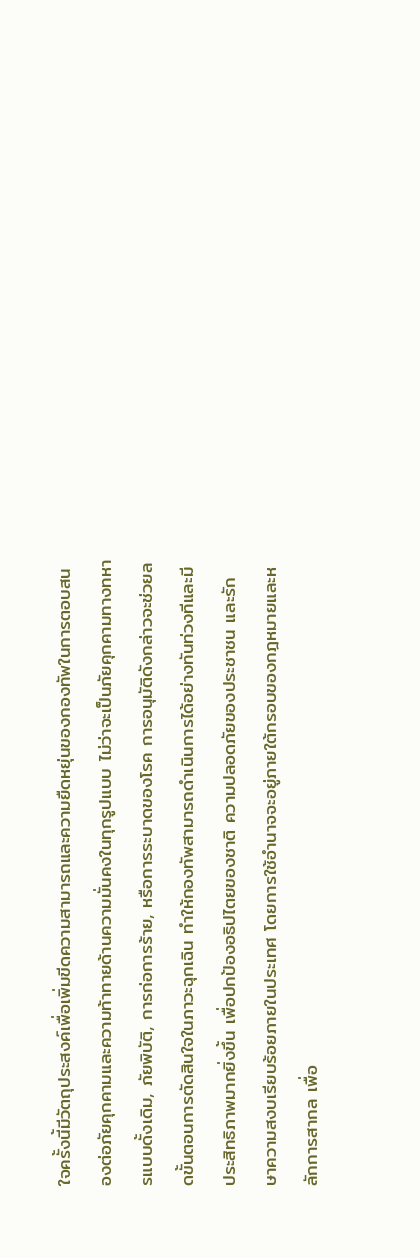ใจครั้งนี้มีวัตถุประสงค์เพื่อเพิ่มขีดความสามารถและความยืดหยุ่นของกองทัพในการตอบสนองต่อภัยคุกคามและความท้าทายด้านความมั่นคงในทุกรูปแบบ ไม่ว่าจะเป็นภัยคุกคามทางทหารแบบดั้งเดิม, ภัยพิบัติ, การก่อการร้าย, หรือการระบาดของโรค การอนุมัติดังกล่าวจะช่วยลดขั้นตอนการตัดสินใจในภาวะฉุกเฉิน ทำให้กองทัพสามารถดำเนินการได้อย่างทันท่วงทีและมีประสิทธิภาพมากยิ่งขึ้น เพื่อปกป้องอธิปไตยของชาติ ความปลอดภัยของประชาชน และรักษาความสงบเรียบร้อยภายในประเทศ โดยการใช้อำนาจจะอยู่ภายใต้กรอบของกฎหมายและหลักการสากล เพื่อ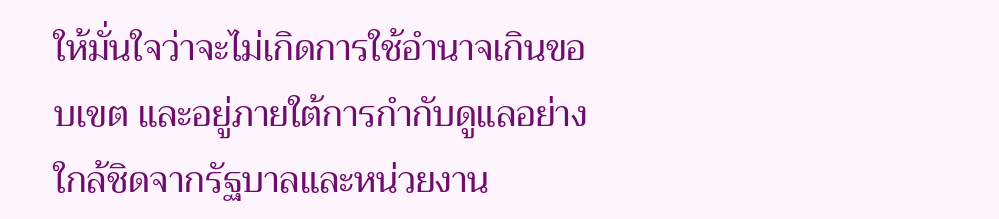ให้มั่นใจว่าจะไม่เกิดการใช้อำนาจเกินขอบเขต และอยู่ภายใต้การกำกับดูแลอย่างใกล้ชิดจากรัฐบาลและหน่วยงาน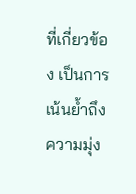ที่เกี่ยวข้อง เป็นการเน้นย้ำถึงความมุ่ง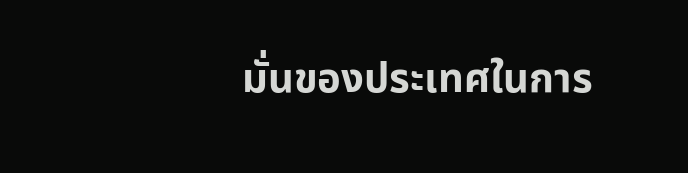มั่นของประเทศในการ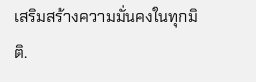เสริมสร้างความมั่นคงในทุกมิติ.